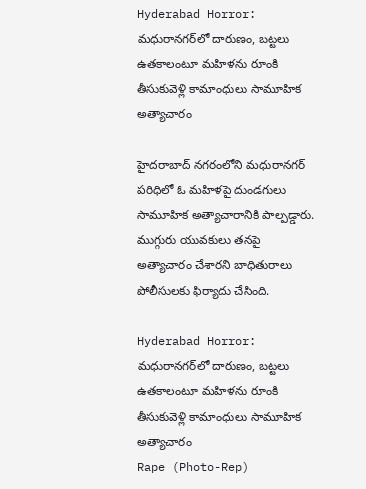Hyderabad Horror: మధురానగర్‌లో దారుణం, బట్టలు ఉతకాలంటూ మహిళను రూంకి తీసుకువెళ్లి కామాంధులు సామూహిక అత్యాచారం

హైదరాబాద్‌ నగరంలోని మధురానగర్‌ పరిధిలో ఓ మహిళపై దుండగులు సామూహిక అత్యాచారానికి పాల్పడ్డారు. ముగ్గురు యువకులు తనపై అత్యాచారం చేశారని బాధితురాలు పోలీసులకు ఫిర్యాదు చేసింది.

Hyderabad Horror: మధురానగర్‌లో దారుణం, బట్టలు ఉతకాలంటూ మహిళను రూంకి తీసుకువెళ్లి కామాంధులు సామూహిక అత్యాచారం
Rape (Photo-Rep)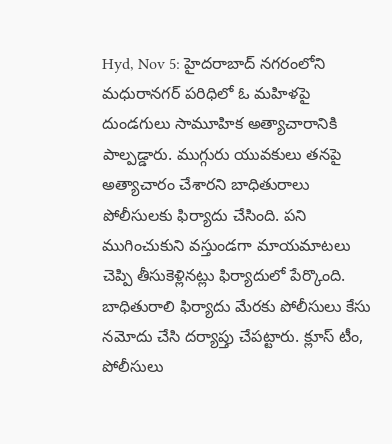Hyd, Nov 5: హైదరాబాద్‌ నగరంలోని మధురానగర్‌ పరిధిలో ఓ మహిళపై దుండగులు సామూహిక అత్యాచారానికి పాల్పడ్డారు. ముగ్గురు యువకులు తనపై అత్యాచారం చేశారని బాధితురాలు పోలీసులకు ఫిర్యాదు చేసింది. పని ముగించుకుని వస్తుండగా మాయమాటలు చెప్పి తీసుకెళ్లినట్లు ఫిర్యాదులో పేర్కొంది. బాధితురాలి ఫిర్యాదు మేరకు పోలీసులు కేసు నమోదు చేసి దర్యాప్తు చేపట్టారు. క్లూస్‌ టీం, పోలీసులు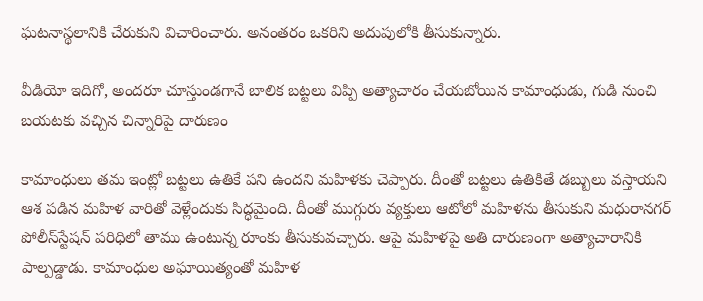ఘటనాస్థలానికి చేరుకుని విచారించారు. అనంతరం ఒకరిని అదుపులోకి తీసుకున్నారు.

వీడియో ఇదిగో, అందరూ చూస్తుండగానే బాలిక బట్టలు విప్పి అత్యాచారం చేయబోయిన కామాంధుడు, గుడి నుంచి బయటకు వచ్చిన చిన్నారిపై దారుణం

కామాంధులు తమ ఇంట్లో బట్టలు ఉతికే పని ఉందని మహిళకు చెప్పారు. దీంతో బట్టలు ఉతికితే డబ్బులు వస్తాయని ఆశ పడిన మహిళ వారితో వెళ్లేందుకు సిద్ధమైంది. దీంతో ముగ్గురు వ్యక్తులు ఆటోలో మహిళను తీసుకుని మధురానగర్‌ పోలీస్‌స్టేషన్‌ పరిధిలో తాము ఉంటున్న రూంకు తీసుకువచ్చారు. ఆపై మహిళపై అతి దారుణంగా అత్యాచారానికి పాల్పడ్డాడు. కామాంధుల అఘాయిత్యంతో మహిళ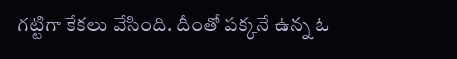గట్టిగా కేకలు వేసింది. దీంతో పక్కనే ఉన్న ఓ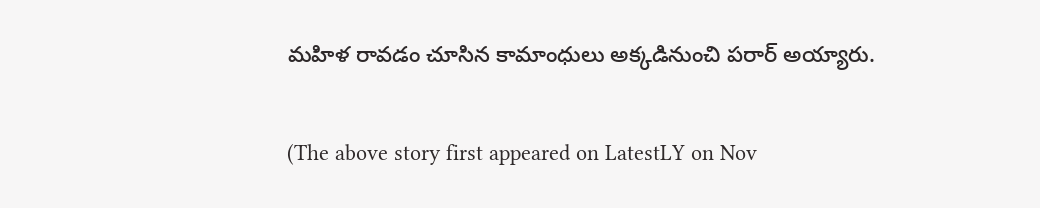మహిళ రావడం చూసిన కామాంధులు అక్కడినుంచి పరార్ అయ్యారు.

(The above story first appeared on LatestLY on Nov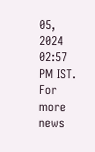05, 2024 02:57 PM IST. For more news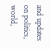and updates on politics, world,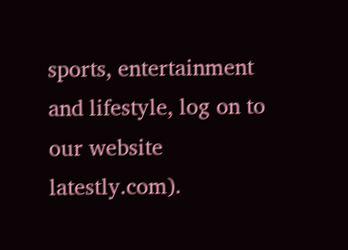sports, entertainment and lifestyle, log on to our website latestly.com).